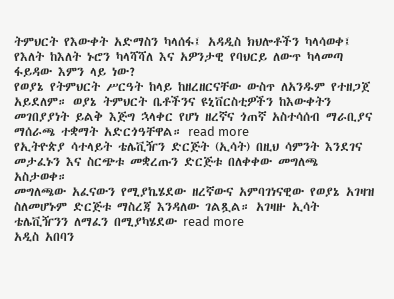ትምህርት የእውቀት አድማስን ካላሰፋ፤ አዳዲስ ክህሎቶችን ካላሳወቀ፤ የእለት ከእለት ኑሮን ካላሻሻለ እና አዎንታዊ የባህርይ ለውጥ ካላመጣ ፋይዳው እምን ላይ ነው?
የወያኔ የትምህርት ሥርዓት ከላይ ከዘረዘርናቸው ውስጥ ለአንዱም የተዘጋጀ አይደለም። ወያኔ ትምህርት ቤቶችንና ዩኒቨርስቲዎችን ከእውቀትን መገበያያነት ይልቅ እጅግ ኋላቀር የሆነ ዘረኛና ጎጠኛ አስተሳሰብ ማራቢያና ማሰራጫ ተቋማት አድርጎዓቸዋል። read more
የኢትዮጵያ ሳተላይት ቴሌቪዥን ድርጅት (ኢሳት) በዚህ ሳምንት እንደገና መታፈኑን እና ስርጭቱ መቋረጡን ድርጅቱ በለቀቀው መግለጫ አስታወቀ።
መግለጫው አፈናውን የሚያኬሄደው ዘረኛውና አምባገነናዊው የወያኔ አገዛዝ ስለመሆኑም ድርጅቱ ማስረጃ እንዳለው ገልጿል። አገዛዙ ኢሳት ቴሌቪዥንን ለማፈን በሚያካሄደው read more
አዲስ አበባን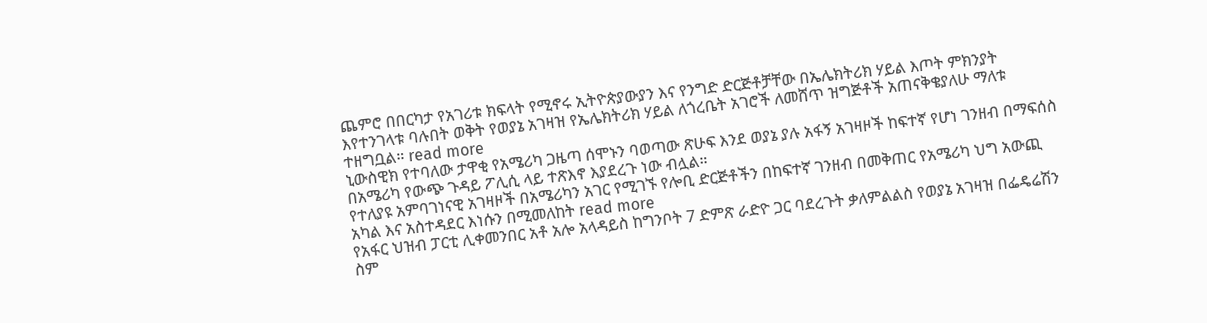ጨምሮ በበርካታ የአገሪቱ ክፍላት የሚኖሩ ኢትዮጵያውያን እና የንግድ ድርጅቶቻቸው በኤሌክትሪክ ሃይል እጦት ምክንያት እየተንገላቱ ባሉበት ወቅት የወያኔ አገዛዝ የኤሌክትሪክ ሃይል ለጎረቤት አገሮች ለመሸጥ ዝግጅቶች አጠናቅቄያለሁ ማለቱ ተዘግቧል። read more
ኒውስዊክ የተባለው ታዋቂ የአሜሪካ ጋዜጣ ሰሞኑን ባወጣው ጽሁፍ እንደ ወያኔ ያሉ አፋኝ አገዛዞች ከፍተኛ የሆነ ገንዘብ በማፍሰስ በአሜሪካ የውጭ ጉዳይ ፖሊሲ ላይ ተጽእኖ እያደረጉ ነው ብሏል።
የተለያዩ አምባገነናዊ አገዛዞች በአሜሪካን አገር የሚገኙ የሎቢ ድርጅቶችን በከፍተኛ ገንዘብ በመቅጠር የአሜሪካ ህግ አውጪ አካል እና አስተዳደር እነሱን በሚመለከት read more
የአፋር ህዝብ ፓርቲ ሊቀመንበር አቶ አሎ አላዳይስ ከግንቦት 7 ድምጽ ራድዮ ጋር ባደረጉት ቃለምልልስ የወያኔ አገዛዝ በፌዴሬሽን ስም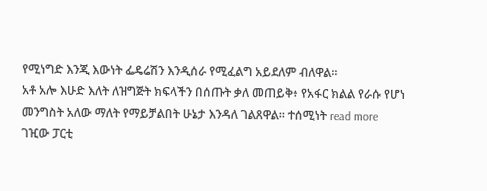የሚነግድ እንጂ እውነት ፌዴሬሽን እንዲሰራ የሚፈልግ አይደለም ብለዋል።
አቶ አሎ እሁድ እለት ለዝግጅት ክፍላችን በሰጡት ቃለ መጠይቅ፥ የአፋር ክልል የራሱ የሆነ መንግስት አለው ማለት የማይቻልበት ሁኔታ እንዳለ ገልጸዋል። ተሰሚነት read more
ገዢው ፓርቲ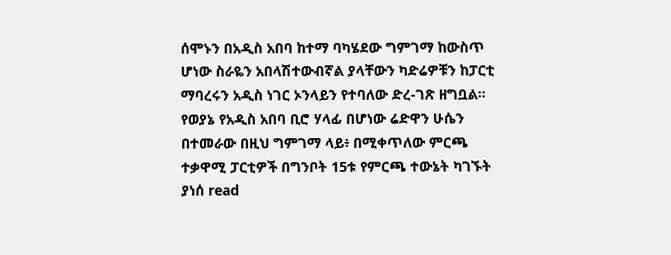ሰሞኑን በአዲስ አበባ ከተማ ባካሄደው ግምገማ ከውስጥ ሆነው ስራዬን አበላሽተውብኛል ያላቸውን ካድሬዎቹን ከፓርቲ ማባረሩን አዲስ ነገር ኦንላይን የተባለው ድረ-ገጽ ዘግቧል።
የወያኔ የአዲስ አበባ ቢሮ ሃላፊ በሆነው ሬድዋን ሁሴን በተመራው በዚህ ግምገማ ላይ፥ በሚቀጥለው ምርጫ ተቃዋሚ ፓርቲዎች በግንቦት 15ቱ የምርጫ ተውኔት ካገኙት ያነሰ read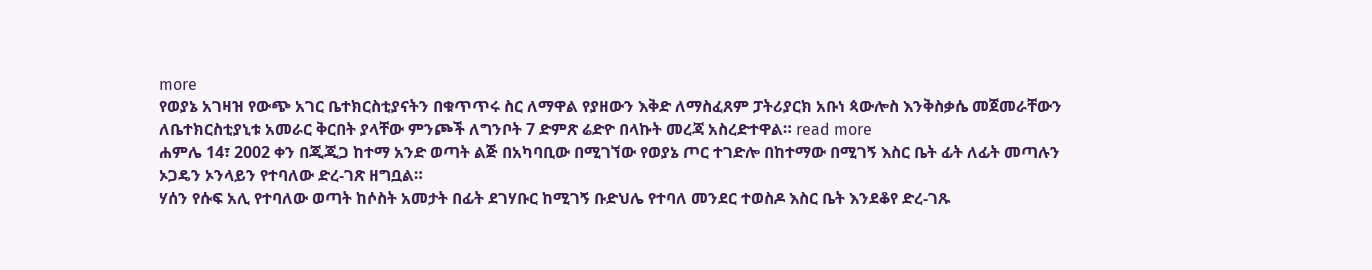more
የወያኔ አገዛዝ የውጭ አገር ቤተክርስቲያናትን በቁጥጥሩ ስር ለማዋል የያዘውን እቅድ ለማስፈጸም ፓትሪያርክ አቡነ ጳውሎስ እንቅስቃሴ መጀመራቸውን ለቤተክርስቲያኒቱ አመራር ቅርበት ያላቸው ምንጮች ለግንቦት 7 ድምጽ ሬድዮ በላኩት መረጃ አስረድተዋል። read more
ሐምሌ 14፣ 2002 ቀን በጂጂጋ ከተማ አንድ ወጣት ልጅ በአካባቢው በሚገኘው የወያኔ ጦር ተገድሎ በከተማው በሚገኝ እስር ቤት ፊት ለፊት መጣሉን ኦጋዴን ኦንላይን የተባለው ድረ-ገጽ ዘግቧል።
ሃሰን የሱፍ አሊ የተባለው ወጣት ከሶስት አመታት በፊት ደገሃቡር ከሚገኝ ቡድህሌ የተባለ መንደር ተወስዶ እስር ቤት እንደቆየ ድረ-ገጹ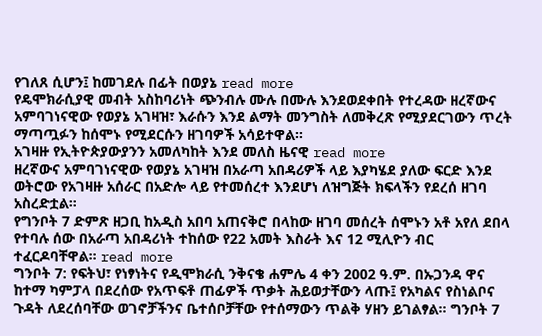የገለጸ ሲሆን፤ ከመገደሉ በፊት በወያኔ read more
የዴሞክራሲያዊ መብት አስከባሪነት ጭንብሉ ሙሉ በሙሉ እንደወደቀበት የተረዳው ዘረኛውና አምባገነናዊው የወያኔ አገዛዝ፣ እራሱን እንደ ልማት መንግስት ለመቅረጽ የሚያደርገውን ጥረት ማጣጧፉን ከሰሞኑ የሚደርሱን ዘገባዎች አሳይተዋል።
አገዛዙ የኢትዮጵያውያንን አመለካከት እንደ መለስ ዜናዊ read more
ዘረኛውና አምባገነናዊው የወያኔ አገዛዝ በአራጣ አበዳሪዎች ላይ እያካሄደ ያለው ፍርድ እንደ ወትሮው የአገዛዙ አሰራር በአድሎ ላይ የተመሰረተ እንደሆነ ለዝግጅት ክፍላችን የደረሰ ዘገባ አስረድቷል።
የግንቦት 7 ድምጽ ዘጋቢ ከአዲስ አበባ አጠናቅሮ በላከው ዘገባ መሰረት ሰሞኑን አቶ አየለ ደበላ የተባሉ ሰው በአራጣ አበዳሪነት ተከሰው የ22 አመት እስራት እና 12 ሚሊዮን ብር ተፈርዶባቸዋል። read more
ግንቦት 7: የፍትህ፣ የነፃነትና የዲሞክራሲ ንቅናቄ ሐምሌ 4 ቀን 2002 ዓ.ም. በኡጋንዳ ዋና ከተማ ካምፓላ በደረሰው የአጥፍቶ ጠፊዎች ጥቃት ሕይወታቸውን ላጡ፤ የአካልና የስነልቦና ጉዳት ለደረሰባቸው ወገኖቻችንና ቤተሰቦቻቸው የተሰማውን ጥልቅ ሃዘን ይገልፃል። ግንቦት 7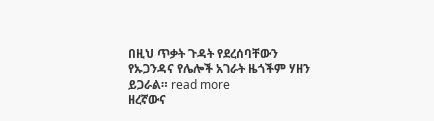በዚህ ጥቃት ጉዳት የደረሰባቸውን የኡጋንዳና የሌሎች አገራት ዜጎችም ሃዘን ይጋራል። read more
ዘረኛውና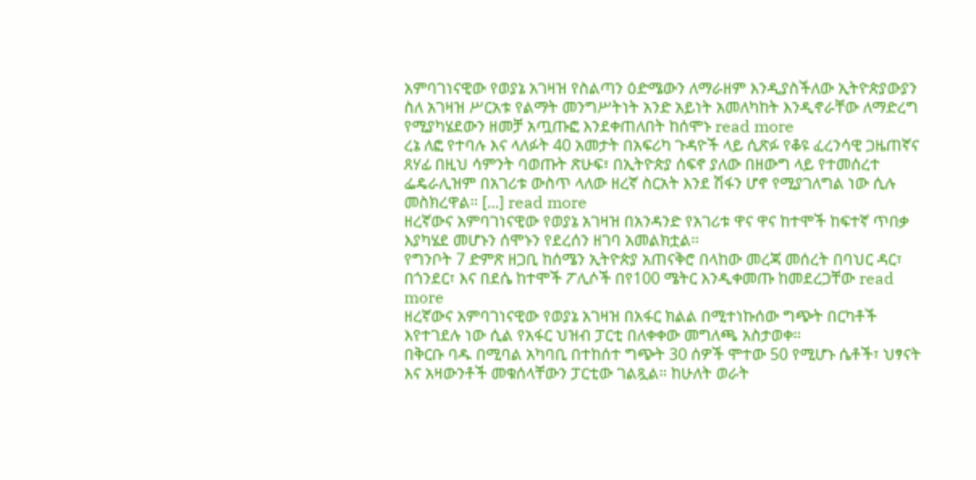አምባገነናዊው የወያኔ አገዛዝ የስልጣን ዕድሜውን ለማራዘም እንዲያስችለው ኢትዮጵያውያን ስለ አገዛዝ ሥርአቱ የልማት መንግሥትነት አንድ አይነት አመለካከት እንዲኖራቸው ለማድረግ የሚያካሄደውን ዘመቻ አጧጡፎ እንደቀጠለበት ከሰሞኑ read more
ረኔ ለፎ የተባሉ እና ላለፉት 40 አመታት በአፍሪካ ጉዳዮች ላይ ሲጽፉ የቆዩ ፈረንሳዊ ጋዜጠኛና ጸሃፊ በዚህ ሳምንት ባወጡት ጽሁፍ፣ በኢትዮጵያ ሰፍኖ ያለው በዘውግ ላይ የተመሰረተ ፌዴራሊዝም በአገሪቱ ውስጥ ላለው ዘረኛ ስርአት እንደ ሽፋን ሆኖ የሚያገለግል ነው ሲሉ መስክረዋል። [...] read more
ዘረኛውና አምባገነናዊው የወያኔ አገዛዝ በአንዳንድ የአገሪቱ ዋና ዋና ከተሞች ከፍተኛ ጥበቃ እያካሄደ መሆኑን ሰሞኑን የደረሰን ዘገባ አመልክቷል።
የግንቦት 7 ድምጽ ዘጋቢ ከሰሜን ኢትዮጵያ አጠናቅሮ በላከው መረጃ መሰረት በባህር ዳር፣ በጎንደር፣ እና በደሴ ከተሞች ፖሊሶች በየ100 ሜትር እንዲቀመጡ ከመደረጋቸው read more
ዘረኛውና አምባገነናዊው የወያኔ አገዛዝ በአፋር ክልል በሚተነኩሰው ግጭት በርካቶች እየተገደሉ ነው ሲል የአፋር ህዝብ ፓርቲ በለቀቀው መግለጫ አስታወቀ።
በቅርቡ ባዱ በሚባል አካባቢ በተከሰተ ግጭት 30 ሰዎች ሞተው 50 የሚሆኑ ሴቶች፣ ህፃናት እና አዛውንቶች መቁሰላቸውን ፓርቲው ገልጿል። ከሁለት ወራት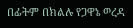በፊትም በክልሉ የጋዋኔ ወረዳ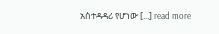አስተዳዳሪ የሆነው [...] read more